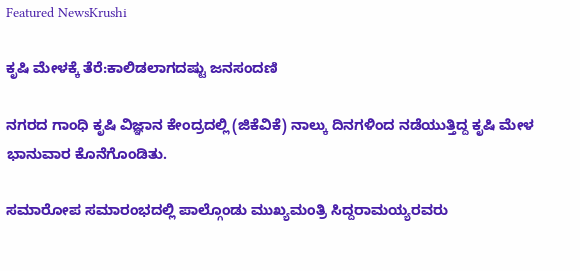Featured NewsKrushi

ಕೃಷಿ ಮೇಳಕ್ಕೆ ತೆರೆ:ಕಾಲಿಡಲಾಗದಷ್ಟು ಜನಸಂದಣಿ

ನಗರದ ಗಾಂಧಿ ಕೃಷಿ ವಿಜ್ಞಾನ ಕೇಂದ್ರದಲ್ಲಿ (ಜಿಕೆವಿಕೆ) ನಾಲ್ಕು ದಿನಗಳಿಂದ ನಡೆಯುತ್ತಿದ್ದ ಕೃಷಿ ಮೇಳ ಭಾನುವಾರ ಕೊನೆಗೊಂಡಿತು.

ಸಮಾರೋಪ ಸಮಾರಂಭದಲ್ಲಿ ಪಾಲ್ಗೊಂಡು ಮುಖ್ಯಮಂತ್ರಿ ಸಿದ್ದರಾಮಯ್ಯರವರು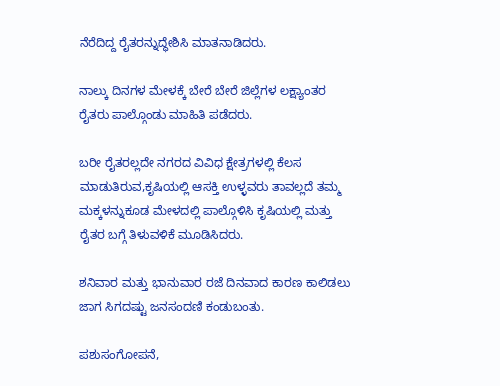ನೆರೆದಿದ್ದ ರೈತರನ್ನುದ್ಧೇಶಿಸಿ ಮಾತನಾಡಿದರು.

ನಾಲ್ಕು ದಿನಗಳ ಮೇಳಕ್ಕೆ ಬೇರೆ ಬೇರೆ ಜಿಲ್ಲೆಗಳ ಲಕ್ಷ್ಯಾಂತರ ರೈತರು ಪಾಲ್ಗೊಂಡು ಮಾಹಿತಿ ಪಡೆದರು.

ಬರೀ ರೈತರಲ್ಲದೇ ನಗರದ ವಿವಿಧ ಕ್ಷೇತ್ರಗಳಲ್ಲಿ ಕೆಲಸ ಮಾಡುತಿರುವ,ಕೃಷಿಯಲ್ಲಿ ಆಸಕ್ತಿ ಉಳ್ಳವರು ತಾವಲ್ಲದೆ ತಮ್ಮ ಮಕ್ಕಳನ್ನುಕೂಡ ಮೇಳದಲ್ಲಿ ಪಾಲ್ಗೊಳಿಸಿ ಕೃಷಿಯಲ್ಲಿ ಮತ್ತು ರೈತರ ಬಗ್ಗೆ ತಿಳುವಳಿಕೆ ಮೂಡಿಸಿದರು.

ಶನಿವಾರ ಮತ್ತು ಭಾನುವಾರ ರಜೆ ದಿನವಾದ ಕಾರಣ ಕಾಲಿಡಲು ಜಾಗ ಸಿಗದಷ್ಟು ಜನಸಂದಣಿ ಕಂಡುಬಂತು.

ಪಶುಸಂಗೋಪನೆ,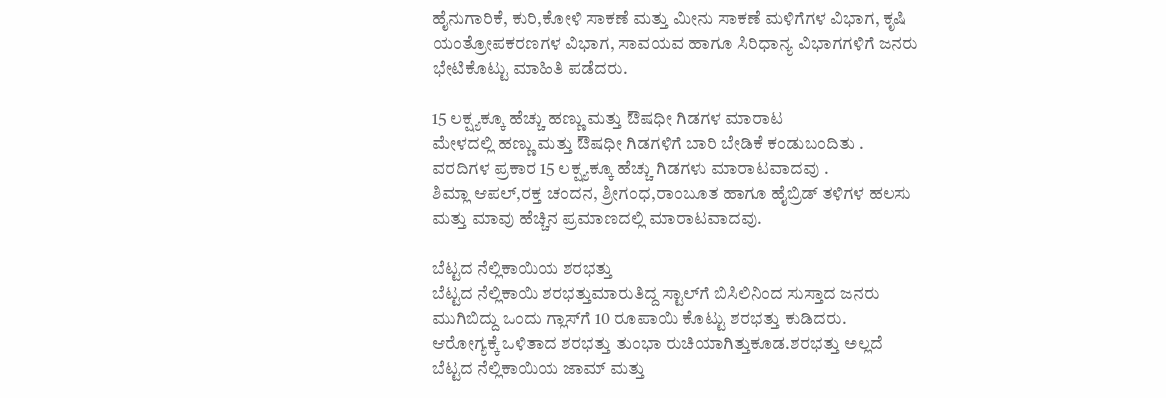ಹೈನುಗಾರಿಕೆ, ಕುರಿ,ಕೋಳಿ ಸಾಕಣೆ ಮತ್ತು ಮೀನು ಸಾಕಣೆ ಮಳಿಗೆಗಳ ವಿಭಾಗ, ಕೃಷಿ ಯಂತ್ರೋಪಕರಣಗಳ ವಿಭಾಗ, ಸಾವಯವ ಹಾಗೂ ಸಿರಿಧಾನ್ಯ ವಿಭಾಗಗಳಿಗೆ ಜನರು ಭೇಟಿಕೊಟ್ಟು ಮಾಹಿತಿ ಪಡೆದರು.

15 ಲಕ್ಷ್ಯಕ್ಕೂ ಹೆಚ್ಚು ಹಣ್ಣು ಮತ್ತು ಔಷಧೀ ಗಿಡಗಳ ಮಾರಾಟ
ಮೇಳದಲ್ಲಿ ಹಣ್ಣು ಮತ್ತು ಔಷಧೀ ಗಿಡಗಳಿಗೆ ಬಾರಿ ಬೇಡಿಕೆ ಕಂಡುಬಂದಿತು . ವರದಿಗಳ ಪ್ರಕಾರ 15 ಲಕ್ಷ್ಯಕ್ಕೂ ಹೆಚ್ಚು ಗಿಡಗಳು ಮಾರಾಟವಾದವು .
ಶಿಮ್ಲಾ ಆಪಲ್,ರಕ್ತ ಚಂದನ, ಶ್ರೀಗಂಧ,ರಾಂಬೂತ ಹಾಗೂ ಹೈಬ್ರಿಡ್ ತಳಿಗಳ ಹಲಸು ಮತ್ತು ಮಾವು ಹೆಚ್ಚಿನ ಪ್ರಮಾಣದಲ್ಲಿ ಮಾರಾಟವಾದವು.

ಬೆಟ್ಟದ ನೆಲ್ಲಿಕಾಯಿಯ ಶರಭತ್ತು
ಬೆಟ್ಟದ ನೆಲ್ಲಿಕಾಯಿ ಶರಭತ್ತುಮಾರುತಿದ್ದ ಸ್ಟಾಲ್‌ಗೆ ಬಿಸಿಲಿನಿಂದ ಸುಸ್ತಾದ ಜನರು ಮುಗಿಬಿದ್ದು ಒಂದು ಗ್ಲಾಸ್‌ಗೆ 10 ರೂಪಾಯಿ ಕೊಟ್ಟು ಶರಭತ್ತು ಕುಡಿದರು.
ಆರೋಗ್ಯಕ್ಕೆ ಒಳಿತಾದ ಶರಭತ್ತು ತುಂಭಾ ರುಚಿಯಾಗಿತ್ತುಕೂಡ.ಶರಭತ್ತು ಅಲ್ಲದೆ ಬೆಟ್ಟದ ನೆಲ್ಲಿಕಾಯಿಯ ಜಾಮ್ ಮತ್ತು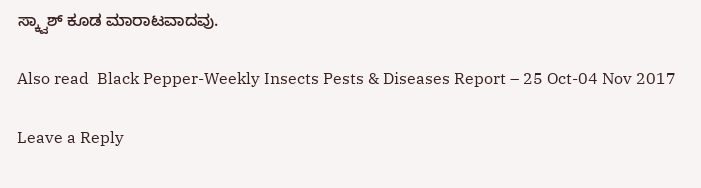ಸ್ಕ್ವಾಶ್ ಕೂಡ ಮಾರಾಟವಾದವು.

Also read  Black Pepper-Weekly Insects Pests & Diseases Report – 25 Oct-04 Nov 2017

Leave a Reply